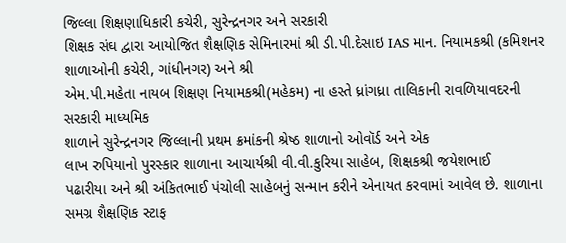જિલ્લા શિક્ષણાધિકારી કચેરી, સુરેન્દ્રનગર અને સરકારી
શિક્ષક સંઘ દ્વારા આયોજિત શૈક્ષણિક સેમિનારમાં શ્રી ડી.પી.દેસાઇ IAS માન. નિયામકશ્રી (કમિશનર શાળાઓની કચેરી, ગાંધીનગર) અને શ્રી
એમ.પી.મહેતા નાયબ શિક્ષણ નિયામકશ્રી(મહેકમ) ના હસ્તે ધ્રાંગધ્રા તાલિકાની રાવળિયાવદરની સરકારી માધ્યમિક
શાળાને સુરેન્દ્રનગર જિલ્લાની પ્રથમ ક્રમાંકની શ્રેષ્ઠ શાળાનો ઓવૉર્ડ અને એક
લાખ રુપિયાનો પુરસ્કાર શાળાના આચાર્યશ્રી વી.વી.કુરિયા સાહેબ, શિક્ષકશ્રી જયેશભાઈ
પઢારીયા અને શ્રી અંકિતભાઈ પંચોલી સાહેબનું સન્માન કરીને એનાયત કરવામાં આવેલ છે. શાળાના સમગ્ર શૈક્ષણિક સ્ટાફ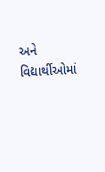અને વિદ્યાર્થીઓમાં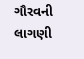ગૌરવની લાગણી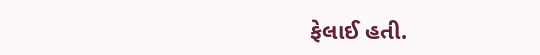ફેલાઈ હતી.